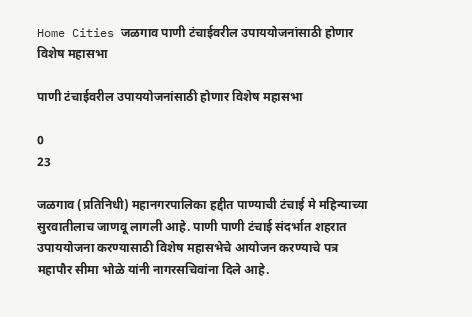Home Cities जळगाव पाणी टंचाईवरील उपाययोजनांसाठी होणार विशेष महासभा

पाणी टंचाईवरील उपाययोजनांसाठी होणार विशेष महासभा

0
23

जळगाव (प्रतिनिधी) महानगरपालिका हद्दीत पाण्याची टंचाई मे महिन्याच्या सुरवातीलाच जाणवू लागली आहे. पाणी पाणी टंचाई संदर्भात शहरात उपाययोजना करण्यासाठी विशेष महासभेचे आयोजन करण्याचे पत्र महापौर सीमा भोळे यांनी नागरसचिवांना दिले आहे.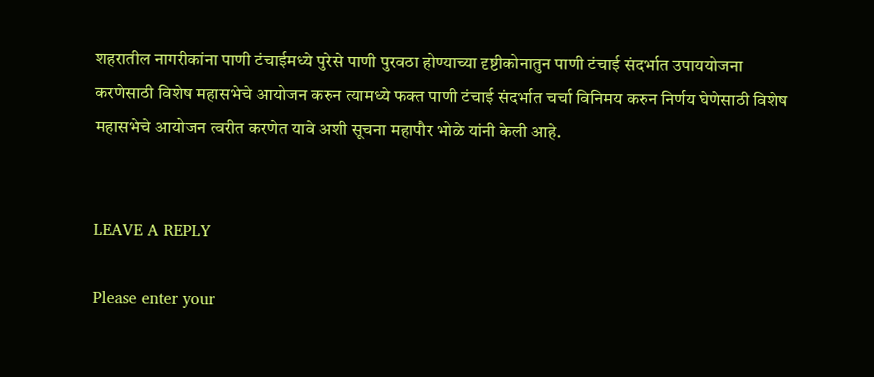शहरातील नागरीकांना पाणी टंचाईमध्ये पुरेसे पाणी पुरवठा होण्याच्या दृष्टीकोनातुन पाणी टंचाई संदर्भात उपाययोजना करणेसाठी विशेष महासभेचे आयोजन करुन त्यामध्ये फक्त पाणी टंचाई संदर्भात चर्चा विनिमय करुन निर्णय घेणेसाठी विशेष महासभेचे आयोजन त्वरीत करणेत यावे अशी सूचना महापौर भोळे यांनी केली आहे.


LEAVE A REPLY

Please enter your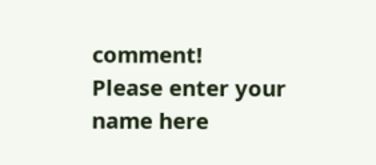comment!
Please enter your name here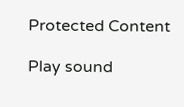Protected Content

Play sound